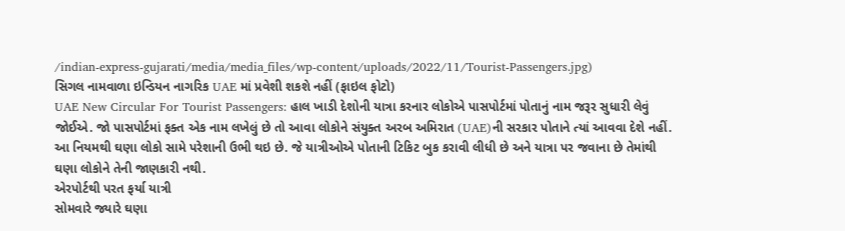/indian-express-gujarati/media/media_files/wp-content/uploads/2022/11/Tourist-Passengers.jpg)
સિગલ નામવાળા ઇન્ડિયન નાગરિક UAE માં પ્રવેશી શકશે નહીં (ફાઇલ ફોટો)
UAE New Circular For Tourist Passengers: હાલ ખાડી દેશોની યાત્રા કરનાર લોકોએ પાસપોર્ટમાં પોતાનું નામ જરૂર સુધારી લેવું જોઈએ. જો પાસપોર્ટમાં ફક્ત એક નામ લખેલું છે તો આવા લોકોને સંયુક્ત અરબ અમિરાત (UAE)ની સરકાર પોતાને ત્યાં આવવા દેશે નહીં. આ નિયમથી ઘણા લોકો સામે પરેશાની ઉભી થઇ છે. જે યાત્રીઓએ પોતાની ટિકિટ બુક કરાવી લીધી છે અને યાત્રા પર જવાના છે તેમાંથી ઘણા લોકોને તેની જાણકારી નથી.
એરપોર્ટથી પરત ફર્યા યાત્રી
સોમવારે જ્યારે ઘણા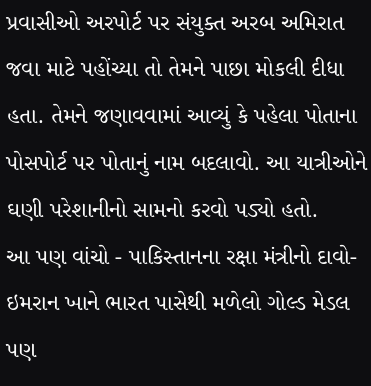પ્રવાસીઓ અરપોર્ટ પર સંયુક્ત અરબ અમિરાત જવા માટે પહોંચ્યા તો તેમને પાછા મોકલી દીધા હતા. તેમને જણાવવામાં આવ્યું કે પહેલા પોતાના પોસપોર્ટ પર પોતાનું નામ બદલાવો. આ યાત્રીઓને ઘણી પરેશાનીનો સામનો કરવો પડ્યો હતો.
આ પણ વાંચો - પાકિસ્તાનના રક્ષા મંત્રીનો દાવો- ઇમરાન ખાને ભારત પાસેથી મળેલો ગોલ્ડ મેડલ પણ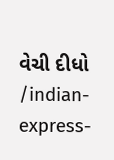વેચી દીધો
/indian-express-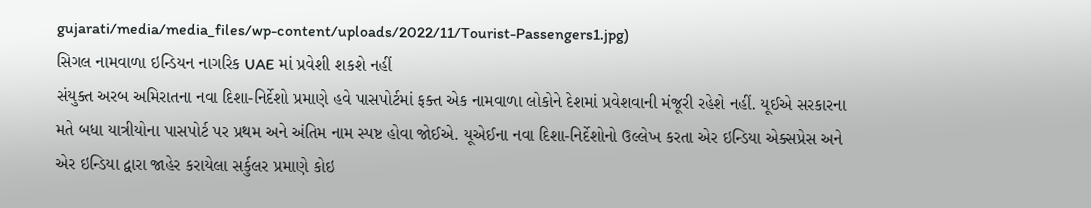gujarati/media/media_files/wp-content/uploads/2022/11/Tourist-Passengers1.jpg)
સિગલ નામવાળા ઇન્ડિયન નાગરિક UAE માં પ્રવેશી શકશે નહીં
સંયુક્ત અરબ અમિરાતના નવા દિશા-નિર્દેશો પ્રમાણે હવે પાસપોર્ટમાં ફક્ત એક નામવાળા લોકોને દેશમાં પ્રવેશવાની મંજૂરી રહેશે નહીં. યૂઈએ સરકારના મતે બધા યાત્રીયોના પાસપોર્ટ પર પ્રથમ અને અંતિમ નામ સ્પષ્ટ હોવા જોઈએ. યૂએઈના નવા દિશા-નિર્દેશોનો ઉલ્લેખ કરતા એર ઇન્ડિયા એક્સપ્રેસ અને એર ઇન્ડિયા દ્વારા જાહેર કરાયેલા સર્કુલર પ્રમાણે કોઇ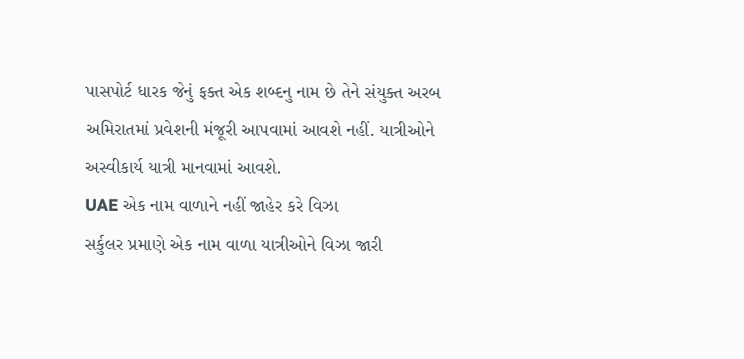પાસપોર્ટ ધારક જેનું ફક્ત એક શબ્દનુ નામ છે તેને સંયુક્ત અરબ અમિરાતમાં પ્રવેશની મંજૂરી આપવામાં આવશે નહીં. યાત્રીઓને અસ્વીકાર્ય યાત્રી માનવામાં આવશે.
UAE એક નામ વાળાને નહીં જાહેર કરે વિઝા
સર્કુલર પ્રમાણે એક નામ વાળા યાત્રીઓને વિઝા જારી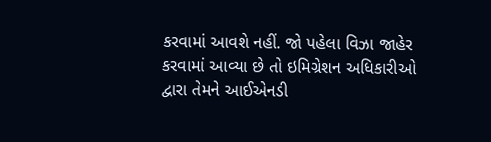કરવામાં આવશે નહીં. જો પહેલા વિઝા જાહેર કરવામાં આવ્યા છે તો ઇમિગ્રેશન અધિકારીઓ દ્વારા તેમને આઈએનડી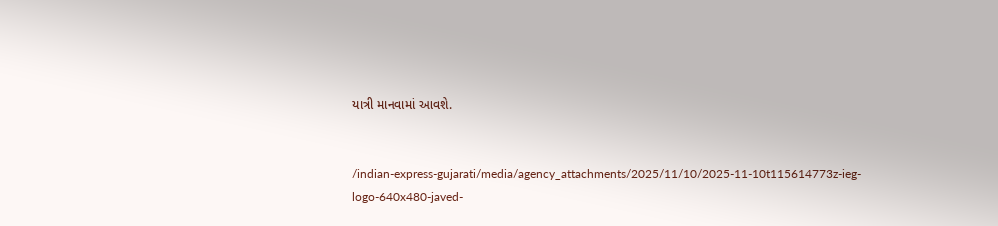યાત્રી માનવામાં આવશે.


/indian-express-gujarati/media/agency_attachments/2025/11/10/2025-11-10t115614773z-ieg-logo-640x480-javed-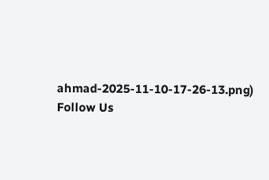ahmad-2025-11-10-17-26-13.png)
Follow Us